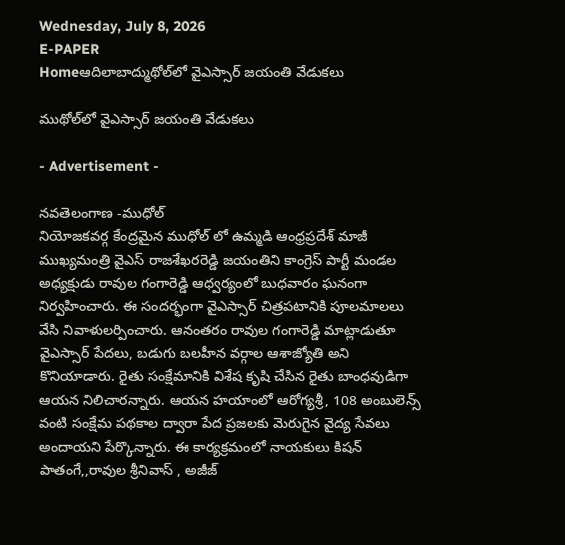Wednesday, July 8, 2026
E-PAPER
Homeఆదిలాబాద్ముథోల్‌లో వైఎస్సార్ జయంతి వేడుకలు

ముథోల్‌లో వైఎస్సార్ జయంతి వేడుకలు

- Advertisement -

నవతెలంగాణ -ముధోల్
నియోజకవర్గ కేంద్రమైన ముధోల్ లో ఉమ్మడి ఆంధ్రప్రదేశ్ మాజీ ముఖ్యమంత్రి వైఎస్ రాజశేఖరరెడ్డి జయంతిని కాంగ్రెస్ పార్టీ మండల అధ్యక్షుడు రావుల గంగారెడ్డి ఆధ్వర్యంలో బుధవారం ఘనంగా నిర్వహించారు. ఈ సందర్భంగా వైఎస్సార్ చిత్రపటానికి పూలమాలలు వేసి నివాళులర్పించారు. ఆనంతరం రావుల గంగారెడ్డి మాట్లాడుతూ వైఎస్సార్ పేదలు, బడుగు బలహీన వర్గాల ఆశాజ్యోతి అని కొనియాడారు. రైతు సంక్షేమానికి విశేష కృషి చేసిన రైతు బాంధవుడిగా ఆయన నిలిచారన్నారు. ఆయన హయాంలో ఆరోగ్యశ్రీ, 108 అంబులెన్స్ వంటి సంక్షేమ పథకాల ద్వారా పేద ప్రజలకు మెరుగైన వైద్య సేవలు అందాయని పేర్కొన్నారు. ఈ కార్యక్రమంలో నాయకులు కిషన్ పాతంగే,,రావుల శ్రీనివాస్ , అజీజ్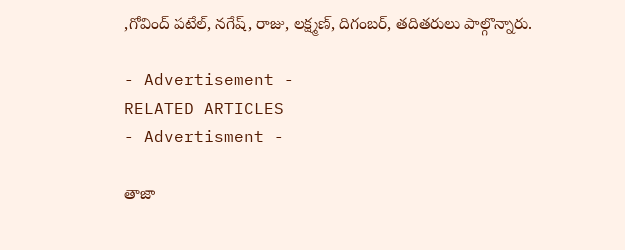,గోవింద్ పటేల్, నగేష్, రాజు, లక్ష్మణ్, దిగంబర్, తదితరులు పాల్గొన్నారు.

- Advertisement -
RELATED ARTICLES
- Advertisment -

తాజా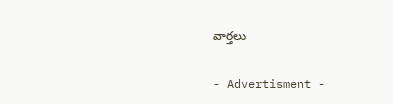వార్తలు

- Advertisment -